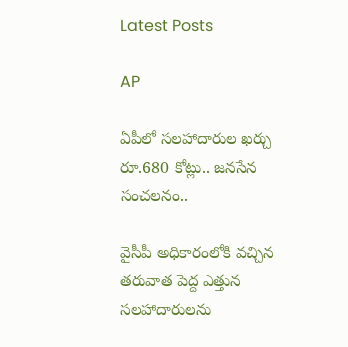Latest Posts

AP

ఏపీలో సలహాదారుల ఖర్చు రూ.680 కోట్లు.. జనసేన సంచలనం..

వైసీపీ అధికారంలోకి వచ్చిన తరువాత పెద్ద ఎత్తున సలహాదారులను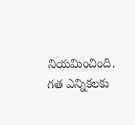నియమించింది. గత ఎన్నికలకు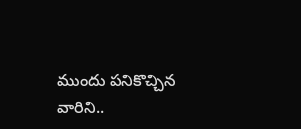ముందు పనికొచ్చిన వారిని..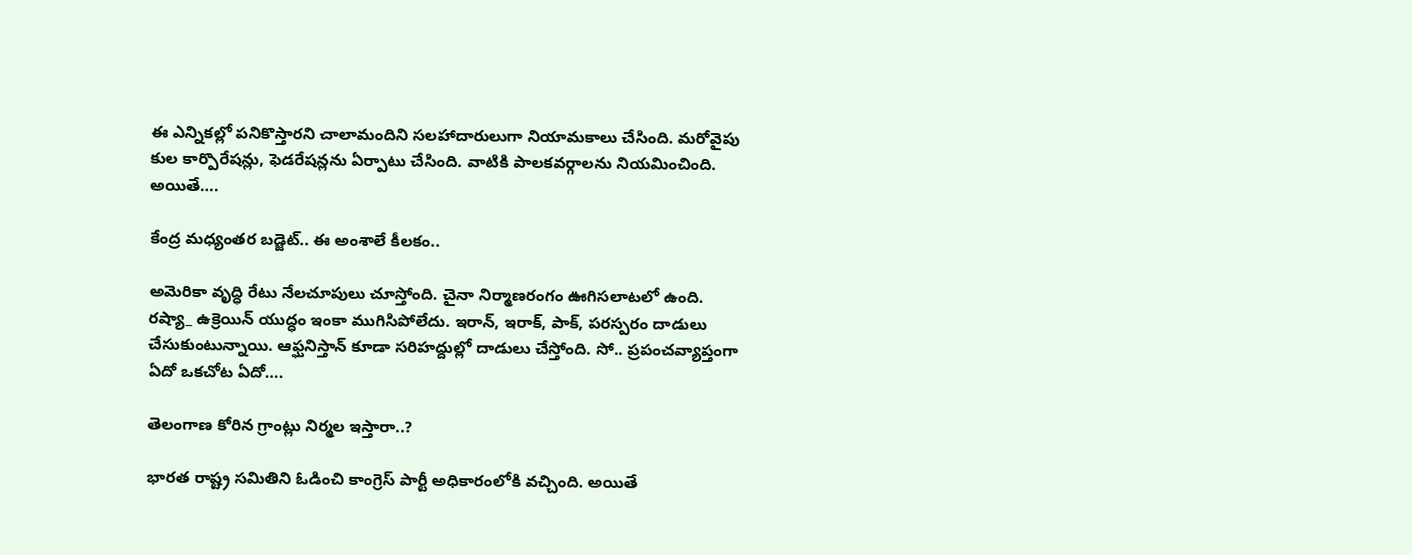ఈ ఎన్నికల్లో పనికొస్తారని చాలామందిని సలహాదారులుగా నియామకాలు చేసింది. మరోవైపు కుల కార్పొరేషన్లు, ఫెడరేషన్లను ఏర్పాటు చేసింది. వాటికి పాలకవర్గాలను నియమించింది. అయితే….

కేంద్ర మధ్యంతర బడ్జెట్.. ఈ అంశాలే కీలకం..

అమెరికా వృద్ధి రేటు నేలచూపులు చూస్తోంది. చైనా నిర్మాణరంగం ఊగిసలాటలో ఉంది. రష్యా_ ఉక్రెయిన్ యుద్ధం ఇంకా ముగిసిపోలేదు. ఇరాన్, ఇరాక్, పాక్, పరస్పరం దాడులు చేసుకుంటున్నాయి. ఆఫ్ఘనిస్తాన్ కూడా సరిహద్దుల్లో దాడులు చేస్తోంది. సో.. ప్రపంచవ్యాప్తంగా ఏదో ఒకచోట ఏదో….

తెలంగాణ కోరిన గ్రాంట్లు నిర్మల ఇస్తారా..?

భారత రాష్ట్ర సమితిని ఓడించి కాంగ్రెస్ పార్టీ అధికారంలోకి వచ్చింది. అయితే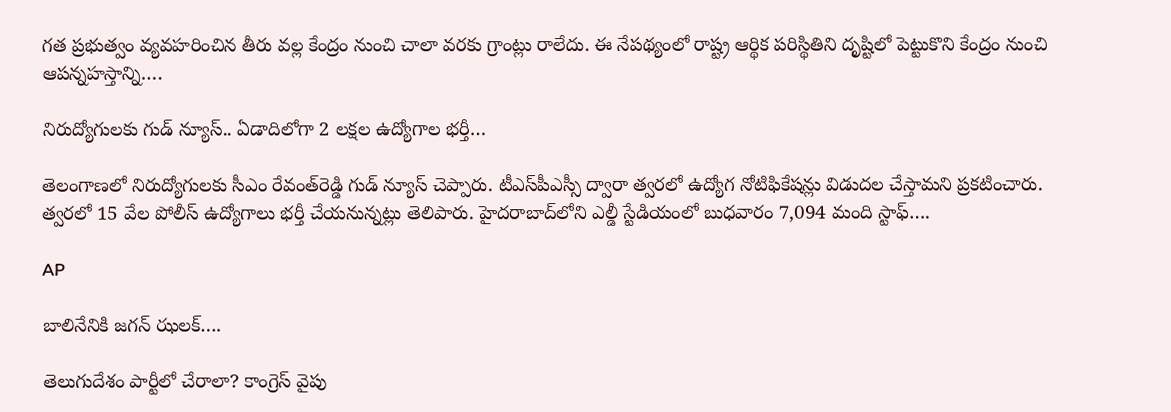గత ప్రభుత్వం వ్యవహరించిన తీరు వల్ల కేంద్రం నుంచి చాలా వరకు గ్రాంట్లు రాలేదు. ఈ నేపథ్యంలో రాష్ట్ర ఆర్థిక పరిస్థితిని దృష్టిలో పెట్టుకొని కేంద్రం నుంచి ఆపన్నహస్తాన్ని….

నిరుద్యోగులకు గుడ్‌ న్యూస్‌.. ఏడాదిలోగా 2 లక్షల ఉద్యోగాల భర్తీ…

తెలంగాణలో నిరుద్యోగులకు సీఎం రేవంత్‌రెడ్డి గుడ్‌ న్యూస్‌ చెప్పారు. టీఎస్‌పీఎస్సీ ద్వారా త్వరలో ఉద్యోగ నోటిఫికేషన్లు విడుదల చేస్తామని ప్రకటించారు. త్వరలో 15 వేల పోలీస్‌ ఉద్యోగాలు భర్తీ చేయనున్నట్లు తెలిపారు. హైదరాబాద్‌లోని ఎల్డీ స్టేడియంలో బుధవారం 7,094 మంది స్టాఫ్‌….

AP

బాలినేనికి జగన్ ఝలక్….

తెలుగుదేశం పార్టీలో చేరాలా? కాంగ్రెస్ వైపు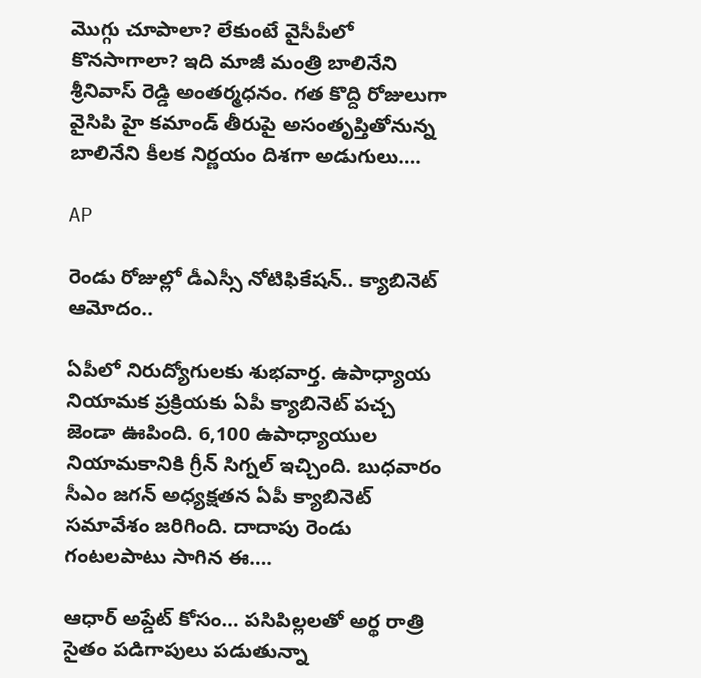మొగ్గు చూపాలా? లేకుంటే వైసీపీలో కొనసాగాలా? ఇది మాజీ మంత్రి బాలినేని శ్రీనివాస్ రెడ్డి అంతర్మధనం. గత కొద్ది రోజులుగా వైసిపి హై కమాండ్ తీరుపై అసంతృప్తితోనున్న బాలినేని కీలక నిర్ణయం దిశగా అడుగులు….

AP

రెండు రోజుల్లో డీఎస్సీ నోటిఫికేషన్.. క్యాబినెట్ ఆమోదం..

ఏపీలో నిరుద్యోగులకు శుభవార్త. ఉపాధ్యాయ నియామక ప్రక్రియకు ఏపీ క్యాబినెట్ పచ్చ జెండా ఊపింది. 6,100 ఉపాధ్యాయుల నియామకానికి గ్రీన్ సిగ్నల్ ఇచ్చింది. బుధవారం సీఎం జగన్ అధ్యక్షతన ఏపీ క్యాబినెట్ సమావేశం జరిగింది. దాదాపు రెండు గంటలపాటు సాగిన ఈ….

ఆధార్ అప్డేట్ కోసం… పసిపిల్లలతో అర్థ రాత్రి సైతం పడిగాపులు పడుతున్నా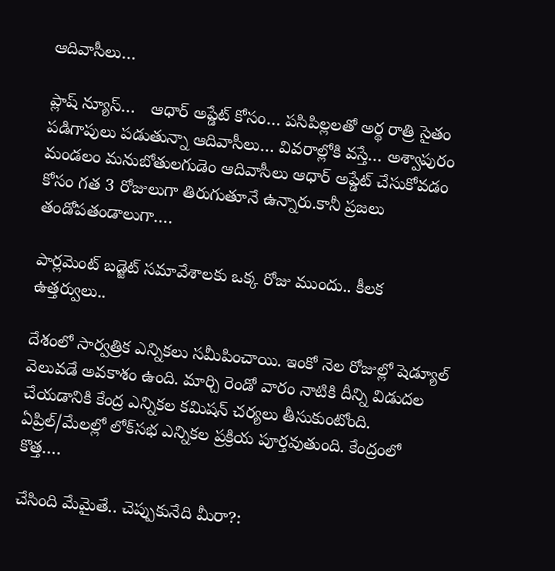ఆదివాసీలు…

ప్లాష్ న్యూస్…   ఆధార్ అప్డేట్ కోసం… పసిపిల్లలతో అర్థ రాత్రి సైతం పడిగాపులు పడుతున్నా ఆదివాసీలు… వివరాల్లోకి వస్తే… అశ్వాపురం మండలం మనుబోతులగుడెం ఆదివాసీలు ఆధార్ అప్డేట్ చేసుకోవడం కోసం గత 3 రోజులుగా తిరుగుతూనే ఉన్నారు.కానీ ప్రజలు తండోపతండాలుగా….

పార్లమెంట్ బడ్జెట్ సమావేశాలకు ఒక్క రోజు ముందు.. కీలక ఉత్తర్వులు..

దేశంలో సార్వత్రిక ఎన్నికలు సమీపించాయి. ఇంకో నెల రోజుల్లో షెడ్యూల్ వెలువడే అవకాశం ఉంది. మార్చి రెండో వారం నాటికి దీన్ని విడుదల చేయడానికి కేంద్ర ఎన్నికల కమిషన్ చర్యలు తీసుకుంటోంది. ఏప్రిల్/మేలల్లో లోక్‌సభ ఎన్నికల ప్రక్రియ పూర్తవుతుంది. కేంద్రంలో కొత్త….

చేసింది మేమైతే.. చెప్పుకునేది మీరా?: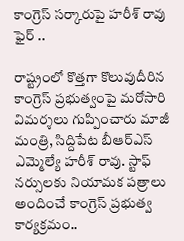కాంగ్రెస్ సర్కారుపై హరీశ్ రావు ఫైర్ ..

రాష్ట్రంలో కొత్తగా కొలువుదీరిన కాంగ్రెస్ ప్రభుత్వంపై మరోసారి విమర్శలు గుప్పించారు మాజీ మంత్రి, సిద్దిపేట బీఆర్ఎస్ ఎమ్మెల్యే హరీశ్ రావు. స్టాఫ్ నర్సులకు నియామక పత్రాలు అందించే కాంగ్రెస్ ప్రభుత్వ కార్యక్రమం..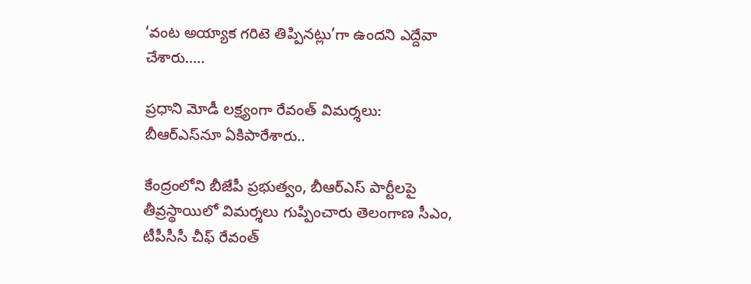‘వంట అయ్యాక గరిటె తిప్పినట్లు’గా ఉందని ఎద్దేవా చేశారు…..

ప్రధాని మోడీ లక్ష్యంగా రేవంత్ విమర్శలు: బీఆర్ఎస్‌నూ ఏకిపారేశారు..

కేంద్రంలోని బీజేపీ ప్రభుత్వం, బీఆర్ఎస్ పార్టీలపై తీవ్రస్థాయిలో విమర్శలు గుప్పించారు తెలంగాణ సీఎం, టీపీసీసీ చీఫ్ రేవంత్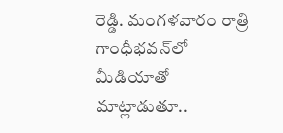రెడ్డి. మంగళవారం రాత్రి గాంధీభవన్‌లో మీడియాతో మాట్లాడుతూ..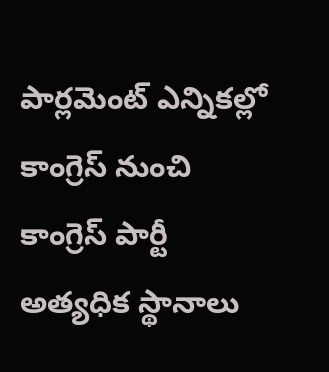పార్లమెంట్ ఎన్నికల్లో కాంగ్రెస్ నుంచి కాంగ్రెస్ పార్టీ అత్యధిక స్థానాలు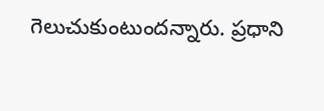గెలుచుకుంటుందన్నారు. ప్రధాని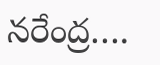నరేంద్ర….